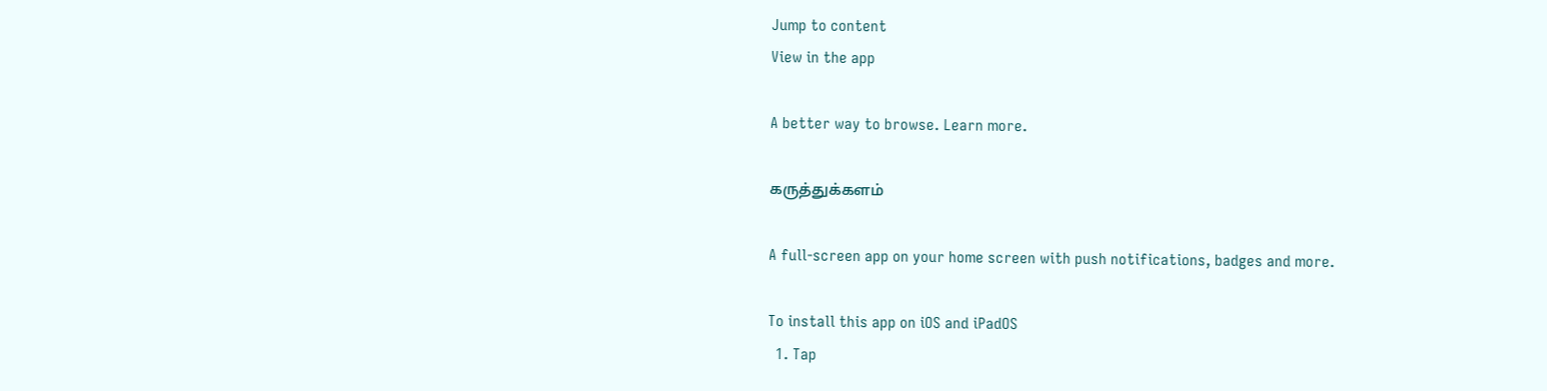Jump to content
View in the app

A better way to browse. Learn more.

கருத்துக்களம்

A full-screen app on your home screen with push notifications, badges and more.

To install this app on iOS and iPadOS
  1. Tap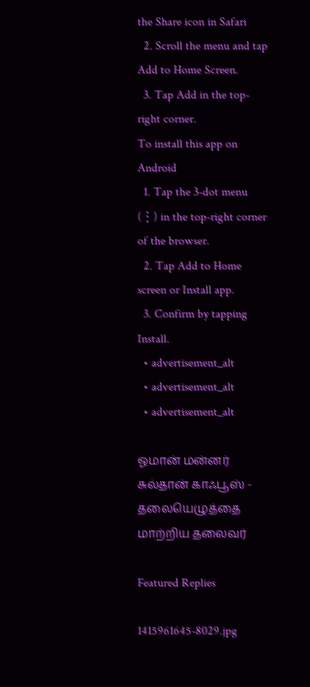the Share icon in Safari
  2. Scroll the menu and tap Add to Home Screen.
  3. Tap Add in the top-right corner.
To install this app on Android
  1. Tap the 3-dot menu (⋮) in the top-right corner of the browser.
  2. Tap Add to Home screen or Install app.
  3. Confirm by tapping Install.
  • advertisement_alt
  • advertisement_alt
  • advertisement_alt

ஓமான் மன்னர் சுல்தான் காஃபூஸ் - தலையெழுத்தை மாற்றிய தலைவர்

Featured Replies

1415961645-8029.jpg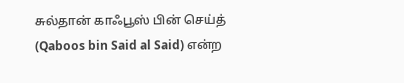சுல்தான் காஃபூஸ் பின் செய்த் (Qaboos bin Said al Said) என்ற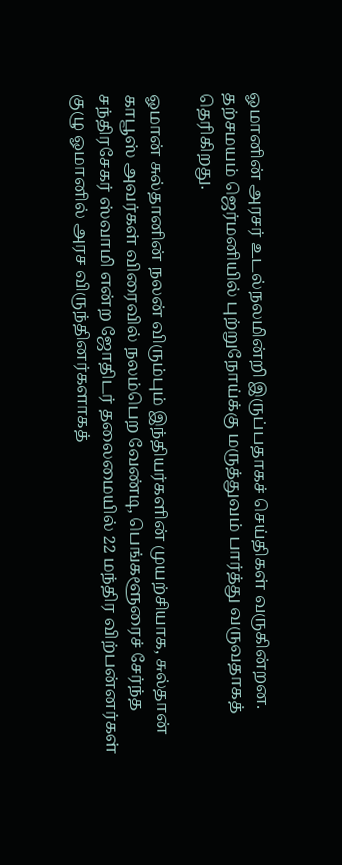ஓமானின் அரசர் உடல்நலமின்றி இருப்பதாகச் செய்திகள் வருகின்றன. தற்சமயம் ஜெர்மனியில் புற்றுநோய்க்கு மருத்துவம் பார்த்து வருவதாகத் தெரிகிறது.

ஓமான் சுல்தானின் நலன் விரும்பும் இந்தியர்களின் முயற்சியாக, சுல்தான் காபூஸ் அவர்கள் விரைவில் நலம்பெற வேண்டி, பெங்களூரைச் சேர்ந்த சந்திரசேகர் ஸ்வாமி என்ற ஜோதிடர் தலைமையில் 22 மந்திர விற்பன்னர்கள் குழு ஓமானில் அரச விருந்தினர்களாகத்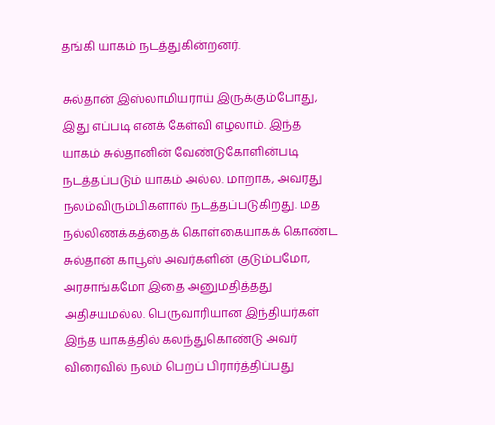தங்கி யாகம் நடத்துகின்றனர்.

சுல்தான் இஸ்லாமியராய் இருக்கும்போது, இது எப்படி எனக் கேள்வி எழலாம். இந்த யாகம் சுல்தானின் வேண்டுகோளின்படி நடத்தப்படும் யாகம் அல்ல. மாறாக, அவரது நலம்விரும்பிகளால் நடத்தப்படுகிறது. மத நல்லிணக்கத்தைக் கொள்கையாகக் கொண்ட சுல்தான் காபூஸ் அவர்களின் குடும்பமோ, அரசாங்கமோ இதை அனுமதித்தது அதிசயமல்ல. பெருவாரியான இந்தியர்கள் இந்த யாகத்தில் கலந்துகொண்டு அவர் விரைவில் நலம் பெறப் பிரார்த்திப்பது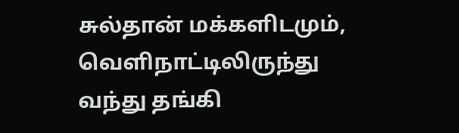சுல்தான் மக்களிடமும், வெளிநாட்டிலிருந்து வந்து தங்கி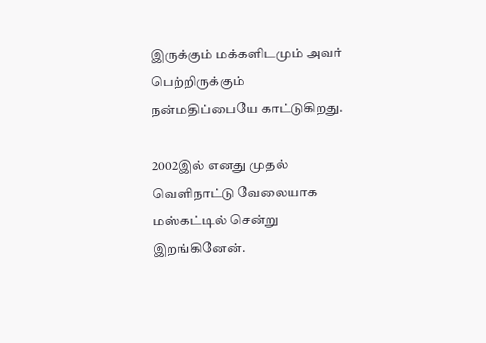இருக்கும் மக்களிடமும் அவர் பெற்றிருக்கும் நன்மதிப்பையே காட்டுகிறது.

2002இல் எனது முதல் வெளிநாட்டு வேலையாக மஸ்கட்டில் சென்று இறங்கினேன்.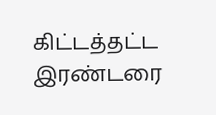கிட்டத்தட்ட இரண்டரை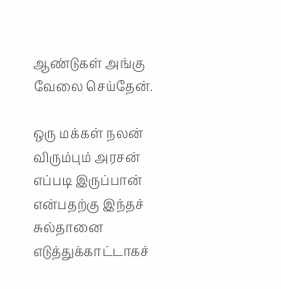ஆண்டுகள் அங்கு வேலை செய்தேன்.

ஒரு மக்கள் நலன் விரும்பும் அரசன் எப்படி இருப்பான் என்பதற்கு இந்தச் சுல்தானை எடுத்துக்காட்டாகச்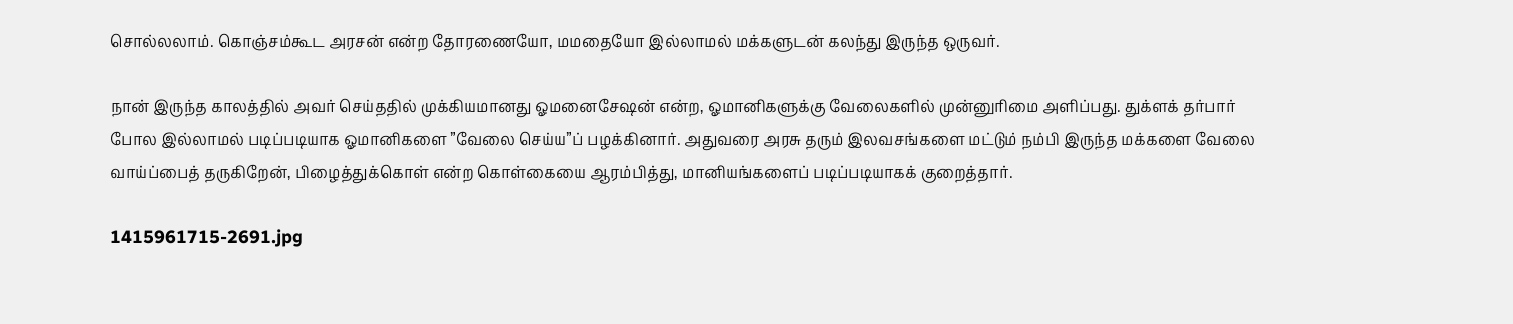சொல்லலாம். கொஞ்சம்கூட அரசன் என்ற தோரணையோ, மமதையோ இல்லாமல் மக்களுடன் கலந்து இருந்த ஒருவர்.

நான் இருந்த காலத்தில் அவர் செய்ததில் முக்கியமானது ஓமனைசேஷன் என்ற, ஓமானிகளுக்கு வேலைகளில் முன்னுரிமை அளிப்பது. துக்ளக் தர்பார் போல இல்லாமல் படிப்படியாக ஓமானிகளை ”வேலை செய்ய”ப் பழக்கினார். அதுவரை அரசு தரும் இலவசங்களை மட்டும் நம்பி இருந்த மக்களை வேலை வாய்ப்பைத் தருகிறேன், பிழைத்துக்கொள் என்ற கொள்கையை ஆரம்பித்து, மானியங்களைப் படிப்படியாகக் குறைத்தார்.

1415961715-2691.jpg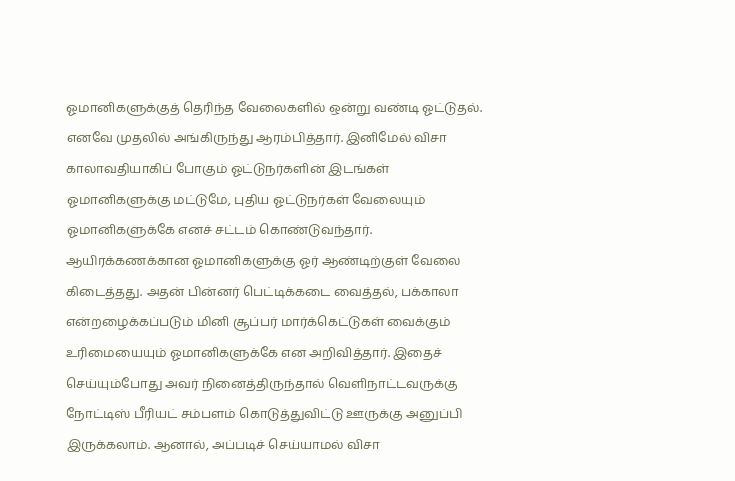ஓமானிகளுக்குத் தெரிந்த வேலைகளில் ஒன்று வண்டி ஓட்டுதல். எனவே முதலில் அங்கிருந்து ஆரம்பித்தார். இனிமேல் விசா காலாவதியாகிப் போகும் ஓட்டுநர்களின் இடங்கள் ஓமானிகளுக்கு மட்டுமே, புதிய ஓட்டுநர்கள் வேலையும் ஓமானிகளுக்கே எனச் சட்டம் கொண்டுவந்தார். ஆயிரக்கணக்கான ஓமானிகளுக்கு ஓர் ஆண்டிற்குள் வேலை கிடைத்தது. அதன் பின்னர் பெட்டிக்கடை வைத்தல், பக்காலா என்றழைக்கப்படும் மினி சூப்பர் மார்க்கெட்டுகள் வைக்கும் உரிமையையும் ஓமானிகளுக்கே என அறிவித்தார். இதைச் செய்யும்போது அவர் நினைத்திருந்தால் வெளிநாட்டவருக்கு நோட்டிஸ் பீரியட் சம்பளம் கொடுத்துவிட்டு ஊருக்கு அனுப்பி இருக்கலாம். ஆனால், அப்படிச் செய்யாமல் விசா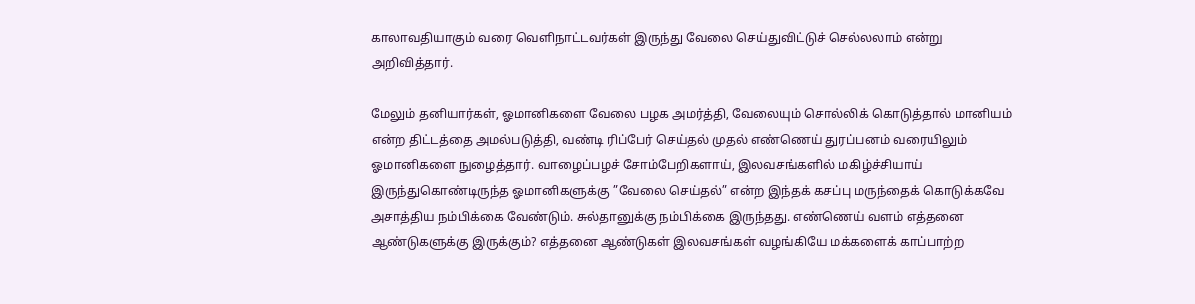காலாவதியாகும் வரை வெளிநாட்டவர்கள் இருந்து வேலை செய்துவிட்டுச் செல்லலாம் என்று அறிவித்தார்.

மேலும் தனியார்கள், ஓமானிகளை வேலை பழக அமர்த்தி, வேலையும் சொல்லிக் கொடுத்தால் மானியம் என்ற திட்டத்தை அமல்படுத்தி, வண்டி ரிப்பேர் செய்தல் முதல் எண்ணெய் துரப்பனம் வரையிலும் ஓமானிகளை நுழைத்தார். வாழைப்பழச் சோம்பேறிகளாய், இலவசங்களில் மகிழ்ச்சியாய் இருந்துகொண்டிருந்த ஓமானிகளுக்கு ”வேலை செய்தல்” என்ற இந்தக் கசப்பு மருந்தைக் கொடுக்கவே அசாத்திய நம்பிக்கை வேண்டும். சுல்தானுக்கு நம்பிக்கை இருந்தது. எண்ணெய் வளம் எத்தனை ஆண்டுகளுக்கு இருக்கும்? எத்தனை ஆண்டுகள் இலவசங்கள் வழங்கியே மக்களைக் காப்பாற்ற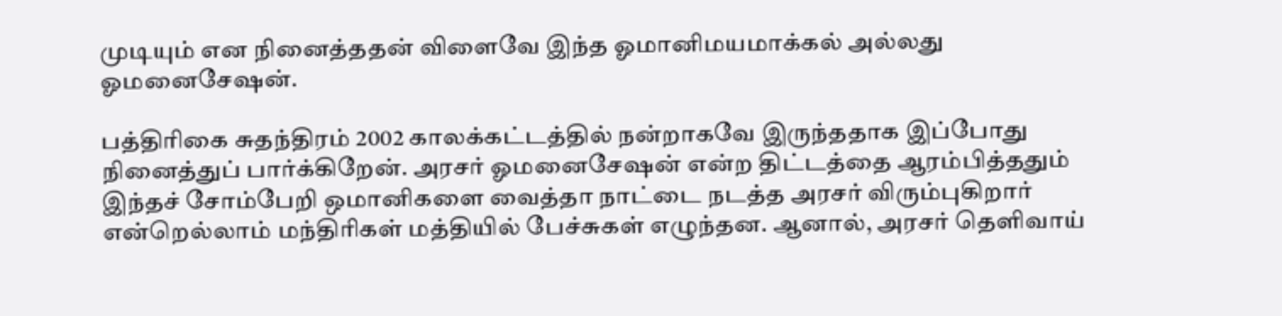முடியும் என நினைத்ததன் விளைவே இந்த ஓமானிமயமாக்கல் அல்லது ஓமனைசேஷன்.

பத்திரிகை சுதந்திரம் 2002 காலக்கட்டத்தில் நன்றாகவே இருந்ததாக இப்போது நினைத்துப் பார்க்கிறேன். அரசர் ஓமனைசேஷன் என்ற திட்டத்தை ஆரம்பித்ததும் இந்தச் சோம்பேறி ஒமானிகளை வைத்தா நாட்டை நடத்த அரசர் விரும்புகிறார் என்றெல்லாம் மந்திரிகள் மத்தியில் பேச்சுகள் எழுந்தன. ஆனால், அரசர் தெளிவாய்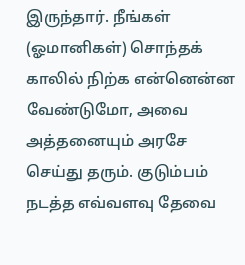இருந்தார். நீங்கள் (ஓமானிகள்) சொந்தக் காலில் நிற்க என்னென்ன வேண்டுமோ, அவை அத்தனையும் அரசே செய்து தரும். குடும்பம் நடத்த எவ்வளவு தேவை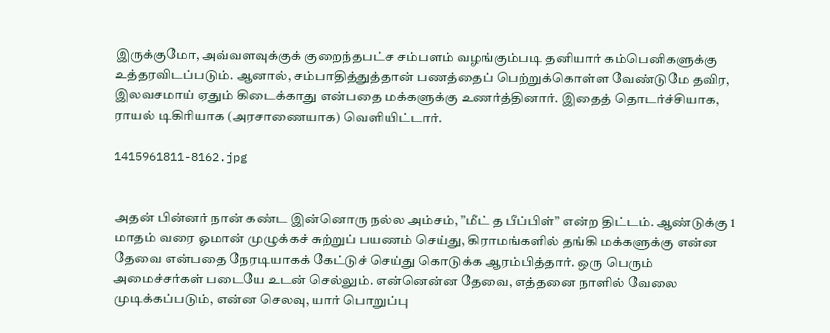இருக்குமோ, அவ்வளவுக்குக் குறைந்தபட்ச சம்பளம் வழங்கும்படி தனியார் கம்பெனிகளுக்கு உத்தரவிடப்படும். ஆனால், சம்பாதித்துத்தான் பணத்தைப் பெற்றுக்கொள்ள வேண்டுமே தவிர, இலவசமாய் ஏதும் கிடைக்காது என்பதை மக்களுக்கு உணர்த்தினார். இதைத் தொடர்ச்சியாக, ராயல் டிகிரியாக (அரசாணையாக) வெளியிட்டார்.

1415961811-8162.jpg


அதன் பின்னர் நான் கண்ட இன்னொரு நல்ல அம்சம், ”மீட் த பீப்பிள்” என்ற திட்டம். ஆண்டுக்கு 1 மாதம் வரை ஓமான் முழுக்கச் சுற்றுப் பயணம் செய்து, கிராமங்களில் தங்கி மக்களுக்கு என்ன தேவை என்பதை நேரடியாகக் கேட்டுச் செய்து கொடுக்க ஆரம்பித்தார். ஒரு பெரும் அமைச்சர்கள் படையே உடன் செல்லும். என்னென்ன தேவை, எத்தனை நாளில் வேலை முடிக்கப்படும், என்ன செலவு, யார் பொறுப்பு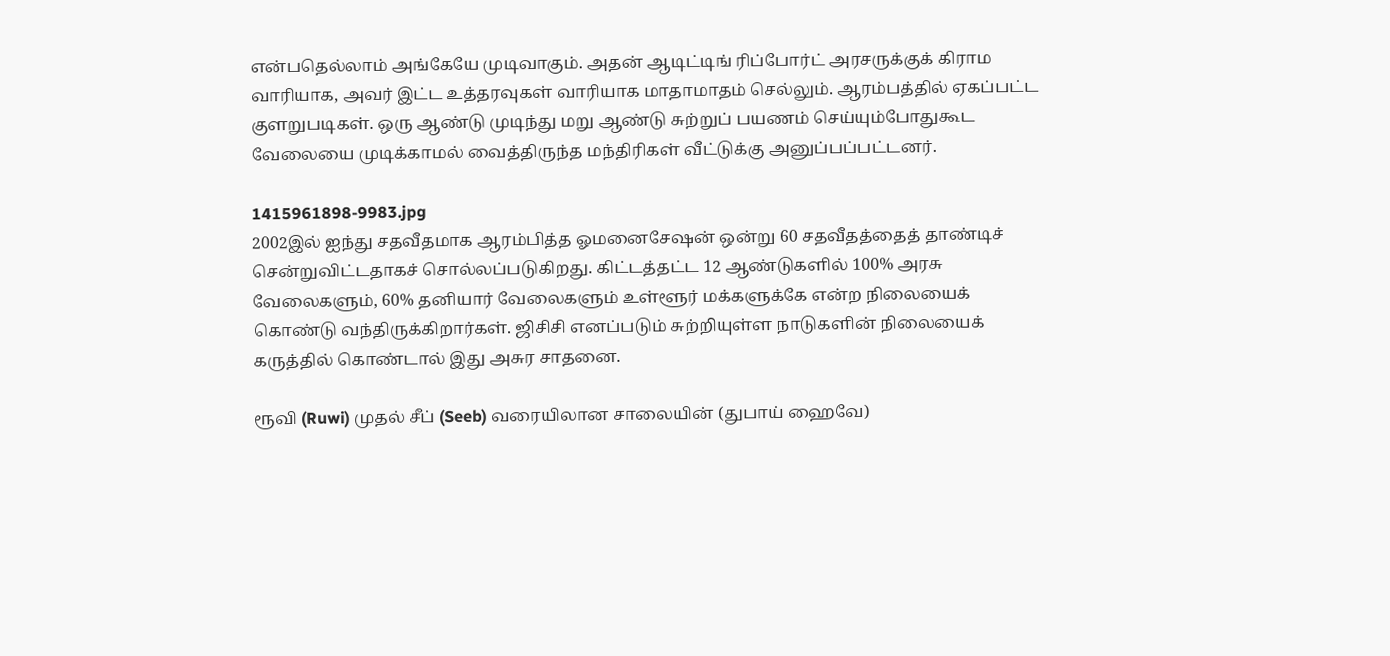என்பதெல்லாம் அங்கேயே முடிவாகும். அதன் ஆடிட்டிங் ரிப்போர்ட் அரசருக்குக் கிராம வாரியாக, அவர் இட்ட உத்தரவுகள் வாரியாக மாதாமாதம் செல்லும். ஆரம்பத்தில் ஏகப்பட்ட குளறுபடிகள். ஒரு ஆண்டு முடிந்து மறு ஆண்டு சுற்றுப் பயணம் செய்யும்போதுகூட வேலையை முடிக்காமல் வைத்திருந்த மந்திரிகள் வீட்டுக்கு அனுப்பப்பட்டனர்.

1415961898-9983.jpg
2002இல் ஐந்து சதவீதமாக ஆரம்பித்த ஓமனைசேஷன் ஒன்று 60 சதவீதத்தைத் தாண்டிச் சென்றுவிட்டதாகச் சொல்லப்படுகிறது. கிட்டத்தட்ட 12 ஆண்டுகளில் 100% அரசு வேலைகளும், 60% தனியார் வேலைகளும் உள்ளூர் மக்களுக்கே என்ற நிலையைக் கொண்டு வந்திருக்கிறார்கள். ஜிசிசி எனப்படும் சுற்றியுள்ள நாடுகளின் நிலையைக் கருத்தில் கொண்டால் இது அசுர சாதனை.

ரூவி (Ruwi) முதல் சீப் (Seeb) வரையிலான சாலையின் (துபாய் ஹைவே)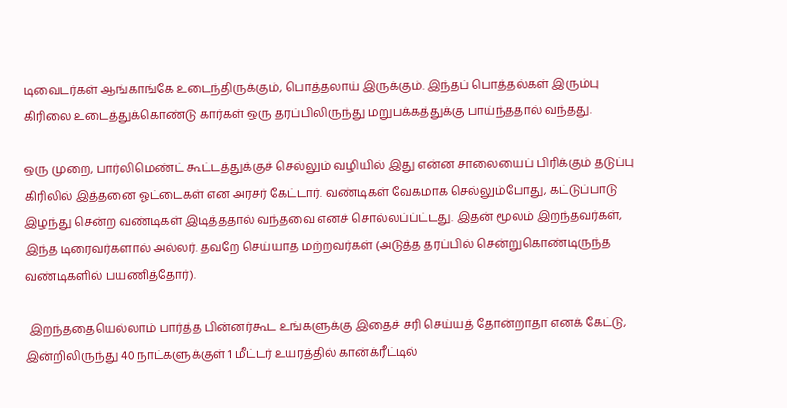டிவைடர்கள் ஆங்காங்கே உடைந்திருக்கும், பொத்தலாய் இருக்கும். இந்தப் பொத்தல்கள் இரும்பு கிரிலை உடைத்துக்கொண்டு கார்கள் ஒரு தரப்பிலிருந்து மறுபக்கத்துக்கு பாய்ந்ததால் வந்தது.

ஒரு முறை, பார்லிமெண்ட் கூட்டத்துக்குச் செல்லும் வழியில் இது என்ன சாலையைப் பிரிக்கும் தடுப்பு கிரிலில் இத்தனை ஓட்டைகள் என அரசர் கேட்டார். வண்டிகள் வேகமாக செல்லும்போது, கட்டுப்பாடு இழந்து சென்ற வண்டிகள் இடித்ததால் வந்தவை எனச் சொல்லப்ப்ட்டது. இதன் மூலம் இறந்தவர்கள், இந்த டிரைவர்களால் அல்லர். தவறே செய்யாத மற்றவர்கள் (அடுத்த தரப்பில் சென்றுகொண்டிருந்த வண்டிகளில் பயணித்தோர்).

 இறந்ததையெல்லாம் பார்த்த பின்னர்கூட உங்களுக்கு இதைச் சரி செய்யத் தோன்றாதா எனக் கேட்டு, இன்றிலிருந்து 40 நாட்களுக்குள் 1 மீட்டர் உயரத்தில் கான்க்ரீட்டில்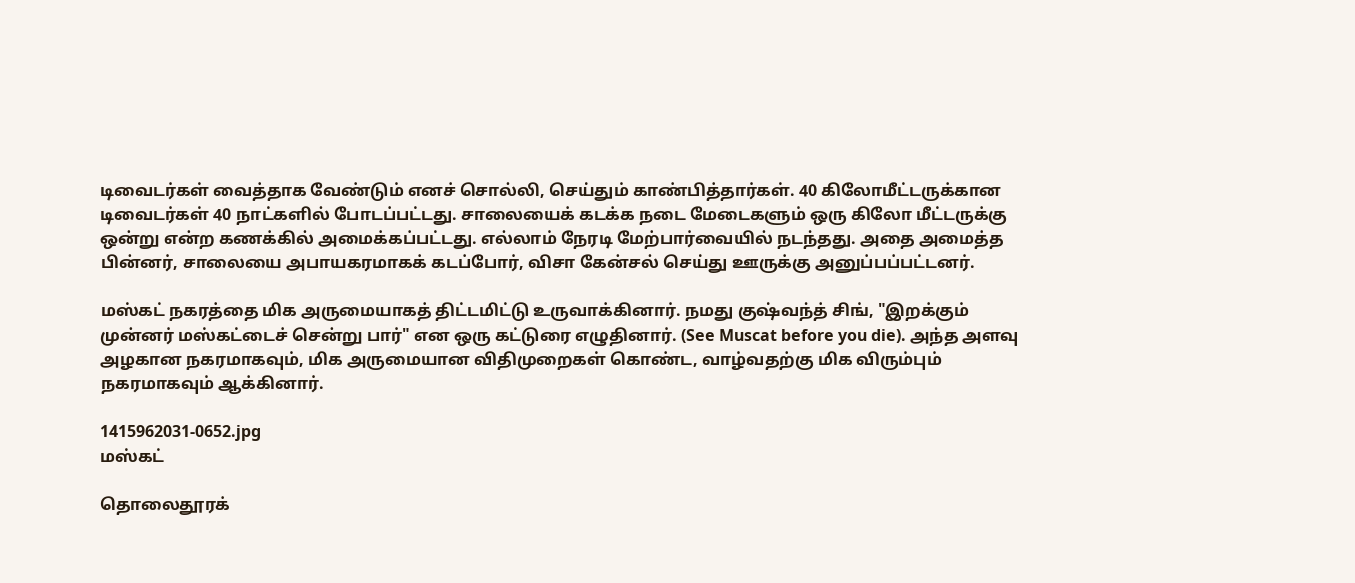டிவைடர்கள் வைத்தாக வேண்டும் எனச் சொல்லி, செய்தும் காண்பித்தார்கள். 40 கிலோமீட்டருக்கான டிவைடர்கள் 40 நாட்களில் போடப்பட்டது. சாலையைக் கடக்க நடை மேடைகளும் ஒரு கிலோ மீட்டருக்கு ஒன்று என்ற கணக்கில் அமைக்கப்பட்டது. எல்லாம் நேரடி மேற்பார்வையில் நடந்தது. அதை அமைத்த பின்னர், சாலையை அபாயகரமாகக் கடப்போர், விசா கேன்சல் செய்து ஊருக்கு அனுப்பப்பட்டனர்.

மஸ்கட் நகரத்தை மிக அருமையாகத் திட்டமிட்டு உருவாக்கினார். நமது குஷ்வந்த் சிங், "இறக்கும் முன்னர் மஸ்கட்டைச் சென்று பார்" என ஒரு கட்டுரை எழுதினார். (See Muscat before you die). அந்த அளவு அழகான நகரமாகவும், மிக அருமையான விதிமுறைகள் கொண்ட, வாழ்வதற்கு மிக விரும்பும் நகரமாகவும் ஆக்கினார்.

1415962031-0652.jpg
மஸ்கட்

தொலைதூரக்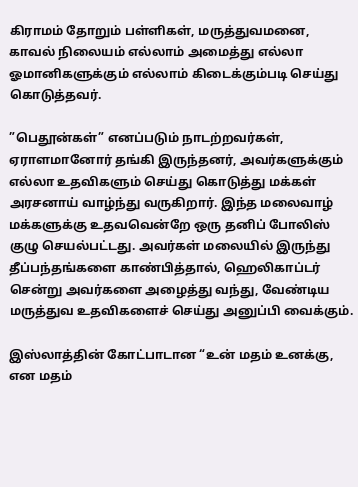கிராமம் தோறும் பள்ளிகள், மருத்துவமனை, காவல் நிலையம் எல்லாம் அமைத்து எல்லா ஓமானிகளுக்கும் எல்லாம் கிடைக்கும்படி செய்து கொடுத்தவர்.

”பெதூன்கள்” எனப்படும் நாடற்றவர்கள், ஏராளமானோர் தங்கி இருந்தனர், அவர்களுக்கும் எல்லா உதவிகளும் செய்து கொடுத்து மக்கள் அரசனாய் வாழ்ந்து வருகிறார். இந்த மலைவாழ் மக்களுக்கு உதவவென்றே ஒரு தனிப் போலிஸ் குழு செயல்பட்டது. அவர்கள் மலையில் இருந்து தீப்பந்தங்களை காண்பித்தால், ஹெலிகாப்டர் சென்று அவர்களை அழைத்து வந்து, வேண்டிய மருத்துவ உதவிகளைச் செய்து அனுப்பி வைக்கும்.

இஸ்லாத்தின் கோட்பாடான “உன் மதம் உனக்கு, என மதம்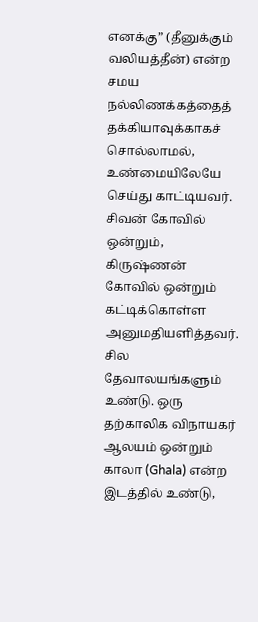எனக்கு” (தீனுக்கும் வலியத்தீன்) என்ற சமய நல்லிணக்கத்தைத் தக்கியாவுக்காகச் சொல்லாமல், உண்மையிலேயே செய்து காட்டியவர். சிவன் கோவில் ஒன்றும், கிருஷ்ணன் கோவில் ஒன்றும் கட்டிக்கொள்ள அனுமதியளித்தவர். சில தேவாலயங்களும் உண்டு. ஒரு தற்காலிக விநாயகர் ஆலயம் ஒன்றும் காலா (Ghala) என்ற இடத்தில் உண்டு,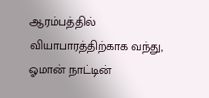ஆரம்பத்தில் வியாபாரத்திற்காக வந்து, ஓமான் நாட்டின்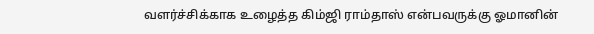வளர்ச்சிக்காக உழைத்த கிம்ஜி ராம்தாஸ் என்பவருக்கு ஓமானின்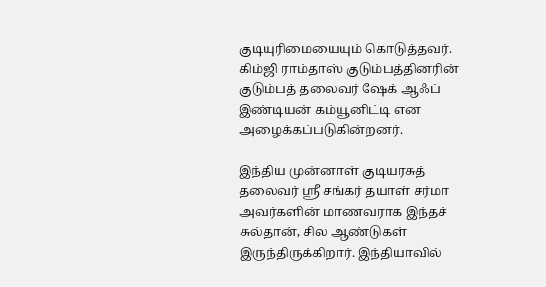குடியுரிமையையும் கொடுத்தவர். கிம்ஜி ராம்தாஸ் குடும்பத்தினரின் குடும்பத் தலைவர் ஷேக் ஆஃப் இண்டியன் கம்யூனிட்டி என அழைக்கப்படுகின்றனர்.

இந்திய முன்னாள் குடியரசுத் தலைவர் ஸ்ரீ சங்கர் தயாள் சர்மா அவர்களின் மாணவராக இந்தச் சுல்தான், சில ஆண்டுகள் இருந்திருக்கிறார். இந்தியாவில்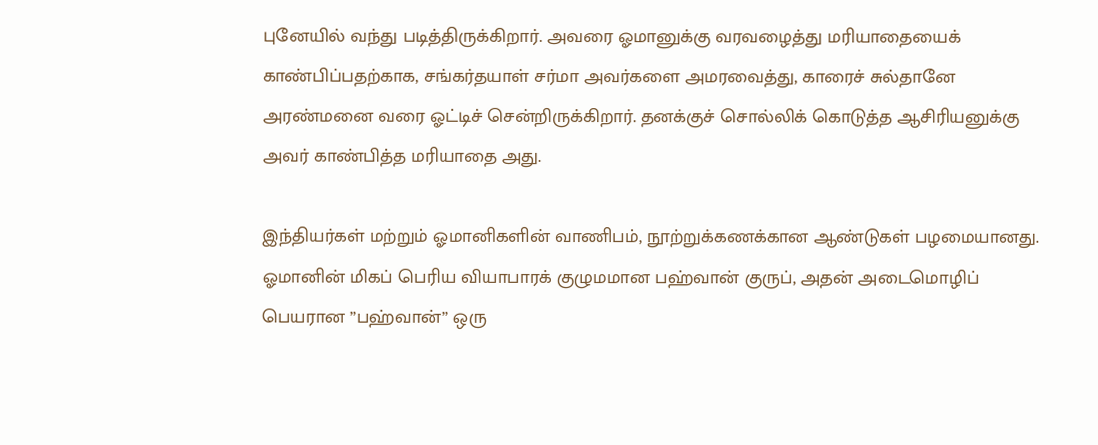புனேயில் வந்து படித்திருக்கிறார். அவரை ஓமானுக்கு வரவழைத்து மரியாதையைக் காண்பிப்பதற்காக, சங்கர்தயாள் சர்மா அவர்களை அமரவைத்து, காரைச் சுல்தானே அரண்மனை வரை ஓட்டிச் சென்றிருக்கிறார். தனக்குச் சொல்லிக் கொடுத்த ஆசிரியனுக்கு அவர் காண்பித்த மரியாதை அது.

இந்தியர்கள் மற்றும் ஓமானிகளின் வாணிபம், நூற்றுக்கணக்கான ஆண்டுகள் பழமையானது. ஓமானின் மிகப் பெரிய வியாபாரக் குழுமமான பஹ்வான் குருப், அதன் அடைமொழிப் பெயரான ”பஹ்வான்” ஒரு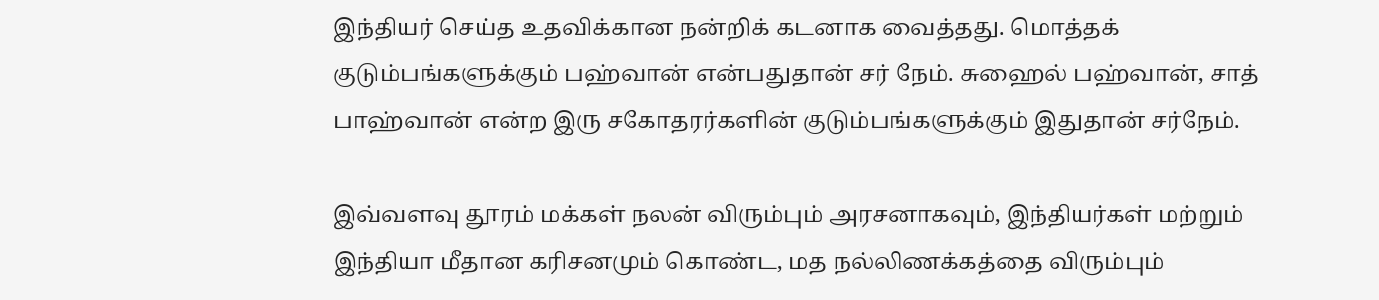இந்தியர் செய்த உதவிக்கான நன்றிக் கடனாக வைத்தது. மொத்தக் குடும்பங்களுக்கும் பஹ்வான் என்பதுதான் சர் நேம். சுஹைல் பஹ்வான், சாத் பாஹ்வான் என்ற இரு சகோதரர்களின் குடும்பங்களுக்கும் இதுதான் சர்நேம்.

இவ்வளவு தூரம் மக்கள் நலன் விரும்பும் அரசனாகவும், இந்தியர்கள் மற்றும் இந்தியா மீதான கரிசனமும் கொண்ட, மத நல்லிணக்கத்தை விரும்பும்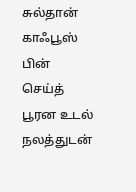சுல்தான் காஃபூஸ் பின் செய்த் பூரன உடல் நலத்துடன்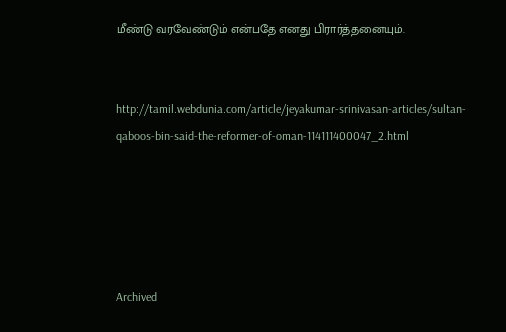மீண்டு வரவேண்டும் என்பதே எனது பிரார்த்தனையும்.


http://tamil.webdunia.com/article/jeyakumar-srinivasan-articles/sultan-qaboos-bin-said-the-reformer-of-oman-114111400047_2.html





Archived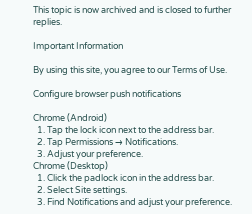This topic is now archived and is closed to further replies.

Important Information

By using this site, you agree to our Terms of Use.

Configure browser push notifications

Chrome (Android)
  1. Tap the lock icon next to the address bar.
  2. Tap Permissions → Notifications.
  3. Adjust your preference.
Chrome (Desktop)
  1. Click the padlock icon in the address bar.
  2. Select Site settings.
  3. Find Notifications and adjust your preference.